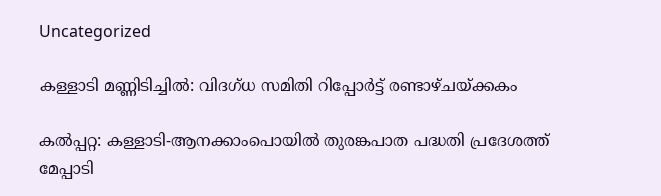Uncategorized

കള്ളാടി മണ്ണിടിച്ചില്‍: വിദഗ്ധ സമിതി റിപ്പോര്‍ട്ട് രണ്ടാഴ്ചയ്ക്കകം

കല്‍പ്പറ്റ: കള്ളാടി-ആനക്കാംപൊയില്‍ തുരങ്കപാത പദ്ധതി പ്രദേശത്ത് മേപ്പാടി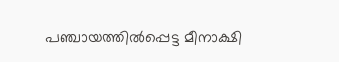പഞ്ചായത്തില്‍പ്പെട്ട മീനാക്ഷി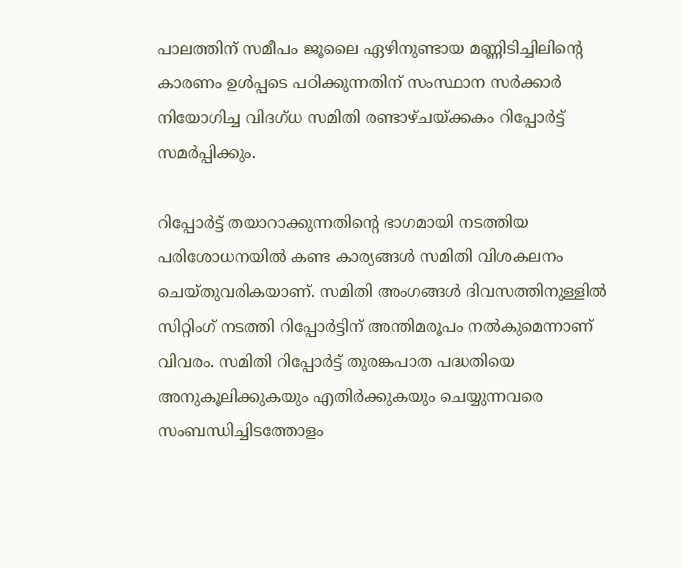പാലത്തിന് സമീപം ജൂലൈ ഏഴിനുണ്ടായ മണ്ണിടിച്ചിലിന്‍റെ കാരണം ഉള്‍പ്പടെ പഠിക്കുന്നതിന് സംസ്ഥാന സര്‍ക്കാര്‍ നിയോഗിച്ച വിദഗ്ധ സമിതി രണ്ടാഴ്ചയ്ക്കകം റിപ്പോര്‍ട്ട് സമര്‍പ്പിക്കും.

റിപ്പോര്‍ട്ട് തയാറാക്കുന്നതിന്‍റെ ഭാഗമായി നടത്തിയ പരിശോധനയില്‍ കണ്ട കാര്യങ്ങള്‍ സമിതി വിശകലനം ചെയ്തുവരികയാണ്. സമിതി അംഗങ്ങള്‍ ദിവസത്തിനുള്ളില്‍ സിറ്റിംഗ് നടത്തി റിപ്പോര്‍ട്ടിന് അന്തിമരൂപം നല്‍കുമെന്നാണ് വിവരം. സമിതി റിപ്പോര്‍ട്ട് തുരങ്കപാത പദ്ധതിയെ അനുകൂലിക്കുകയും എതിര്‍ക്കുകയും ചെയ്യുന്നവരെ സംബന്ധിച്ചിടത്തോളം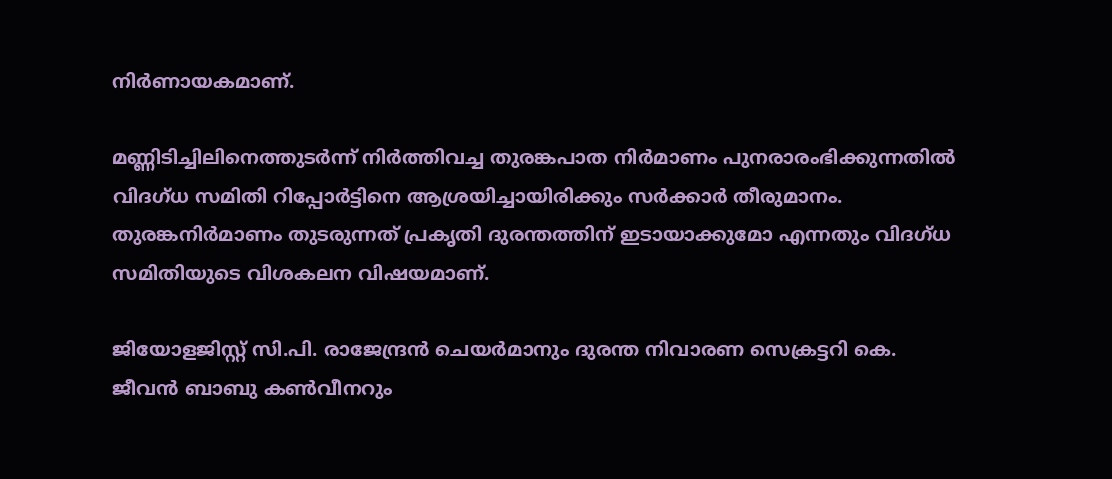നിര്‍ണായകമാണ്.

മണ്ണിടിച്ചിലിനെത്തുടര്‍ന്ന് നിര്‍ത്തിവച്ച തുരങ്കപാത നിര്‍മാണം പുനരാരംഭിക്കുന്നതില്‍ വിദഗ്ധ സമിതി റിപ്പോര്‍ട്ടിനെ ആശ്രയിച്ചായിരിക്കും സര്‍ക്കാര്‍ തീരുമാനം. തുരങ്കനിര്‍മാണം തുടരുന്നത് പ്രകൃതി ദുരന്തത്തിന് ഇടായാക്കുമോ എന്നതും വിദഗ്ധ സമിതിയുടെ വിശകലന വിഷയമാണ്.

ജിയോളജിസ്റ്റ് സി.പി. രാജേന്ദ്രന്‍ ചെയര്‍മാനും ദുരന്ത നിവാരണ സെക്രട്ടറി കെ. ജീവന്‍ ബാബു കണ്‍വീനറും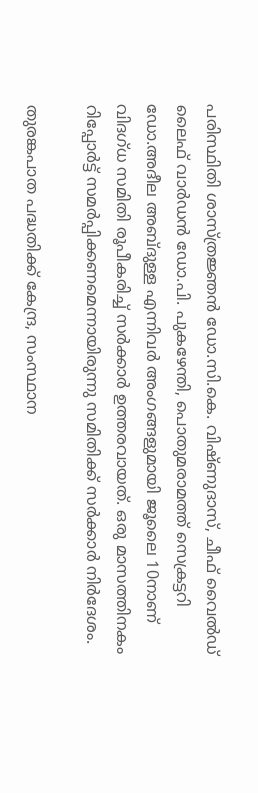പരിസ്ഥിതി ശാസ്ത്രജ്ഞന്‍ ഡോ.സി.കെ. വിഷ്ണുദാസ്, ചീഫ് വൈല്‍ഡ് ലൈഫ് വാര്‍ഡന്‍ ഡോ.പി. പുകഴേന്തി, പൊതുമരാമത്ത് സെക്രട്ടറി ഡോ.അദീല അബ്ദുള്ള എന്നിവര്‍ അംഗങ്ങളുമായി ജൂലൈ 10നാണ് വിദഗ്ധ സമിതി രൂപീകരിച്ച് സര്‍ക്കാര്‍ ഉത്തരവായത്. ഒരു മാസത്തിനകം റിപ്പോര്‍ട്ട് സമര്‍പ്പിക്കണമെന്നായിരുന്നു സമിതിക്ക് സര്‍ക്കാര്‍ നിര്‍ദേശം.

തുരങ്കപാത പദ്ധതിക്ക് കേന്ദ്ര, സംസ്ഥാന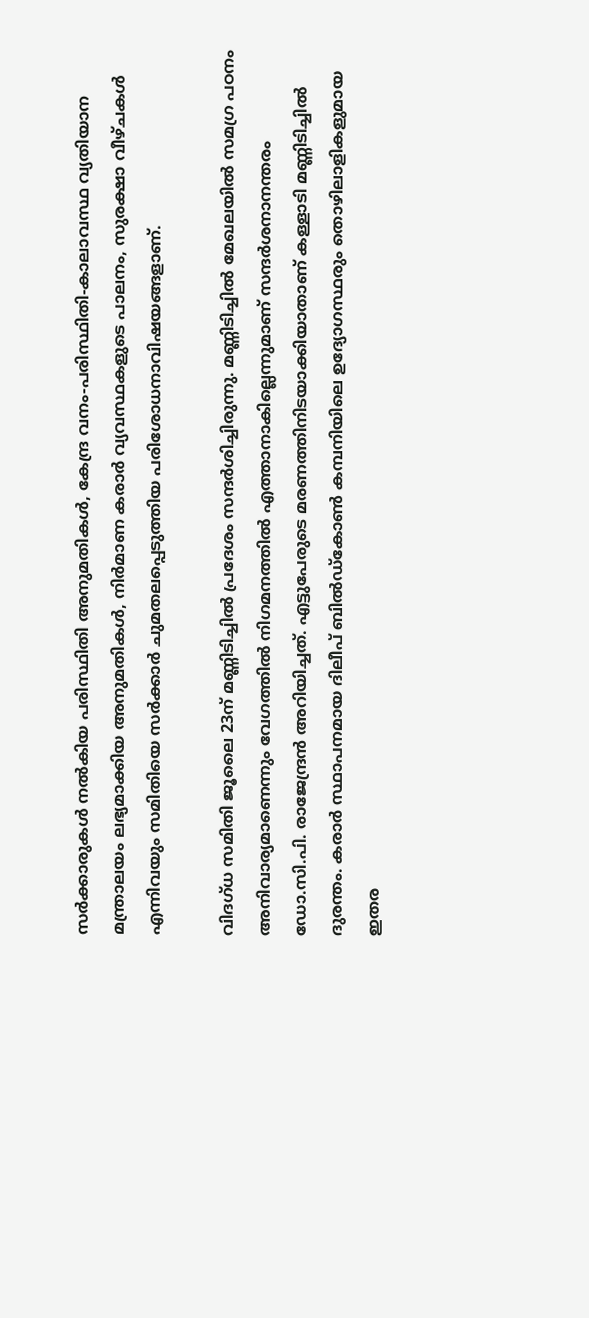സര്‍ക്കാരുകള്‍ നല്‍കിയ പരിസ്ഥിതി അനുമതികള്‍, കേന്ദ്ര വനം-പരിസ്ഥിതി-കാലാവസ്ഥ വ്യതിയാന മന്ത്രാലയം ലഭ്യമാക്കിയ അനുമതികള്‍, നിര്‍മാണ കരാര്‍ വ്യവസ്ഥകളുടെ പാലനം, സുരക്ഷാ വീഴ്ചകള്‍ എന്നിവയും സമിതിയെ സര്‍ക്കാര്‍ ചുമതലപ്പെടുത്തിയ പരിശോധനാവിഷയങ്ങളാണ്.

വിദഗ്ധ സമിതി ജൂലൈ 23ന് മണ്ണിടിച്ചില്‍ പ്രദേശം സന്ദര്‍ശിച്ചിരുന്നു. മണ്ണിടിച്ചില്‍ മേഖലയില്‍ സമഗ്ര പഠനം അനിവാര്യമാണെന്നും വേഗത്തില്‍ നിഗമനത്തില്‍ എത്താനാകില്ലെന്നുമാണ് സന്ദര്‍ശനാനന്തരം ഡോ.സി.പി. രാജേന്ദ്രന്‍ അറിയിച്ചത്. എട്ടുപേരുടെ മരണത്തിനിടയാക്കിയാതാണ് കള്ളാടി മണ്ണിടിച്ചില്‍ ദുരന്തം. കരാര്‍ സ്ഥാപനമായ ദിലീപ് ബില്‍ഡ്‌കോണ്‍ കമ്പനിയിലെ ഉദ്യോഗസ്ഥരും തൊഴിലാളികളുമായ ഇതര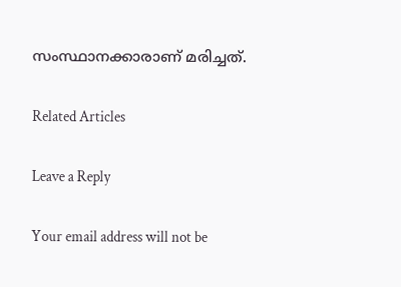സംസ്ഥാനക്കാരാണ് മരിച്ചത്.

Related Articles

Leave a Reply

Your email address will not be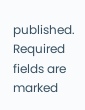published. Required fields are marked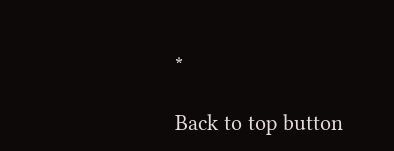*

Back to top button